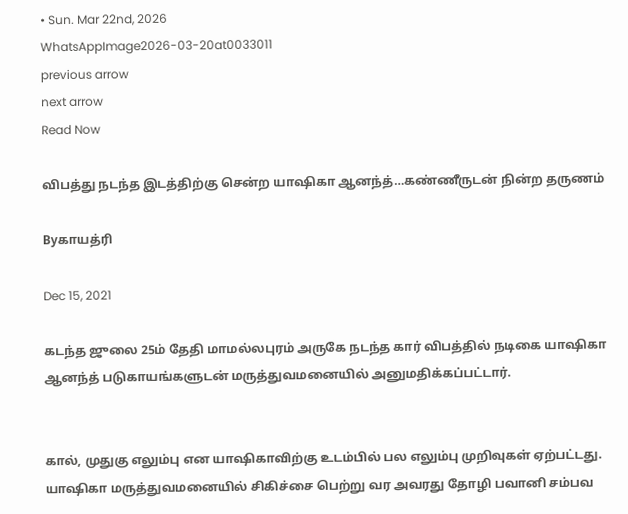• Sun. Mar 22nd, 2026
WhatsAppImage2026-03-20at0033011
previous arrow
next arrow
Read Now

விபத்து நடந்த இடத்திற்கு சென்ற யாஷிகா ஆனந்த்…கண்ணீருடன் நின்ற தருணம்

Byகாயத்ரி

Dec 15, 2021

கடந்த ஜுலை 25ம் தேதி மாமல்லபுரம் அருகே நடந்த கார் விபத்தில் நடிகை யாஷிகா ஆனந்த் படுகாயங்களுடன் மருத்துவமனையில் அனுமதிக்கப்பட்டார்.


கால், முதுகு எலும்பு என யாஷிகாவிற்கு உடம்பில் பல எலும்பு முறிவுகள் ஏற்பட்டது. யாஷிகா மருத்துவமனையில் சிகிச்சை பெற்று வர அவரது தோழி பவானி சம்பவ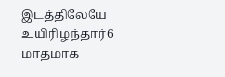இடத்திலேயே உயிரிழந்தார்6 மாதமாக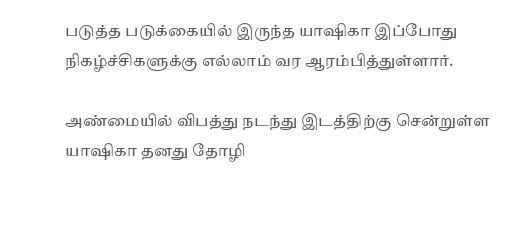படுத்த படுக்கையில் இருந்த யாஷிகா இப்போது நிகழ்ச்சிகளுக்கு எல்லாம் வர ஆரம்பித்துள்ளார்.

அண்மையில் விபத்து நடந்து இடத்திற்கு சென்றுள்ள யாஷிகா தனது தோழி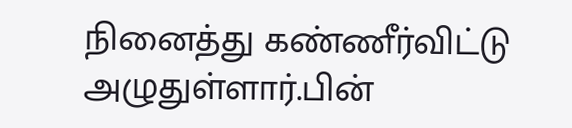நினைத்து கண்ணீர்விட்டு அழுதுள்ளார்.பின்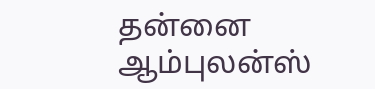தன்னை ஆம்புலன்ஸ்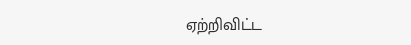ஏற்றிவிட்ட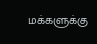மக்களுக்கு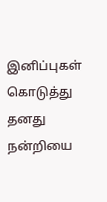இனிப்புகள் கொடுத்து தனது நன்றியை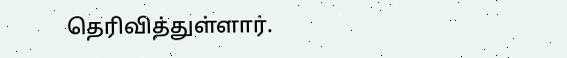தெரிவித்துள்ளார்.